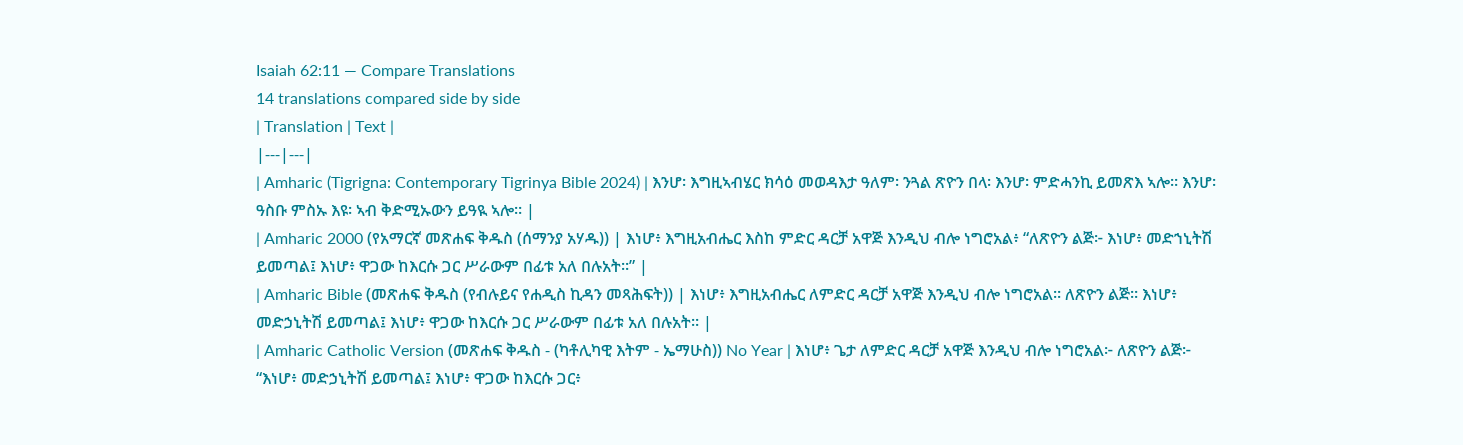Isaiah 62:11 — Compare Translations
14 translations compared side by side
| Translation | Text |
|---|---|
| Amharic (Tigrigna: Contemporary Tigrinya Bible 2024) | እንሆ፡ እግዚኣብሄር ክሳዕ መወዳእታ ዓለም፡ ንጓል ጽዮን በላ፡ እንሆ፡ ምድሓንኪ ይመጽእ ኣሎ። እንሆ፡ ዓስቡ ምስኡ እዩ፡ ኣብ ቅድሚኡውን ይዓዪ ኣሎ። |
| Amharic 2000 (የአማርኛ መጽሐፍ ቅዱስ (ሰማንያ አሃዱ)) | እነሆ፥ እግዚአብሔር እስከ ምድር ዳርቻ አዋጅ እንዲህ ብሎ ነግሮአል፥ “ለጽዮን ልጅ፦ እነሆ፥ መድኀኒትሽ ይመጣል፤ እነሆ፥ ዋጋው ከእርሱ ጋር ሥራውም በፊቱ አለ በሉአት።” |
| Amharic Bible (መጽሐፍ ቅዱስ (የብሉይና የሐዲስ ኪዳን መጻሕፍት)) | እነሆ፥ እግዚአብሔር ለምድር ዳርቻ አዋጅ እንዲህ ብሎ ነግሮአል። ለጽዮን ልጅ። እነሆ፥ መድኃኒትሽ ይመጣል፤ እነሆ፥ ዋጋው ከእርሱ ጋር ሥራውም በፊቱ አለ በሉአት። |
| Amharic Catholic Version (መጽሐፍ ቅዱስ - (ካቶሊካዊ እትም - ኤማሁስ)) No Year | እነሆ፥ ጌታ ለምድር ዳርቻ አዋጅ እንዲህ ብሎ ነግሮአል፦ ለጽዮን ልጅ፦ “እነሆ፥ መድኃኒትሽ ይመጣል፤ እነሆ፥ ዋጋው ከእርሱ ጋር፥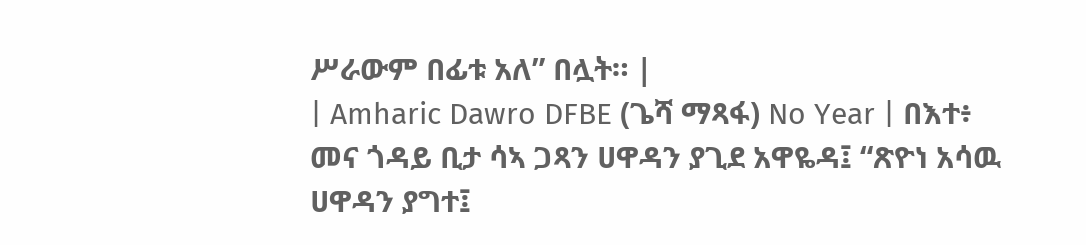ሥራውም በፊቱ አለ” በሏት። |
| Amharic Dawro DFBE (ጌሻ ማጻፋ) No Year | በእተ፥ መና ጎዳይ ቢታ ሳኣ ጋጻን ሀዋዳን ያጊደ አዋዬዳ፤ “ጽዮነ አሳዉ ሀዋዳን ያግተ፤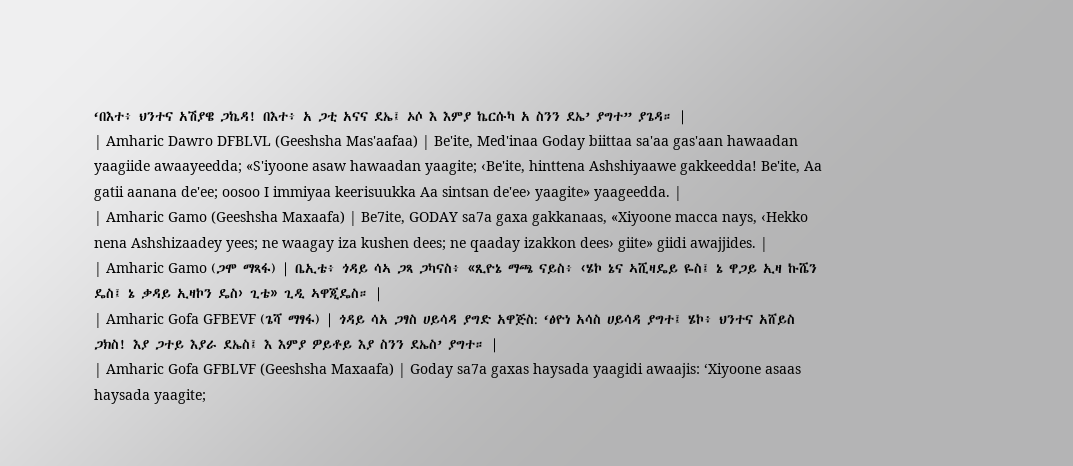‘በእተ፥ ህንተና አሽያዌ ጋኬዳ! በእተ፥ አ ጋቲ አናና ደኤ፤ ኦሶ እ እምያ ኬርሱካ አ ስንን ደኤ’ ያግተ” ያጌዳ። |
| Amharic Dawro DFBLVL (Geeshsha Mas'aafaa) | Be'ite, Med'inaa Goday biittaa sa'aa gas'aan hawaadan yaagiide awaayeedda; «S'iyoone asaw hawaadan yaagite; ‹Be'ite, hinttena Ashshiyaawe gakkeedda! Be'ite, Aa gatii aanana de'ee; oosoo I immiyaa keerisuukka Aa sintsan de'ee› yaagite» yaageedda. |
| Amharic Gamo (Geeshsha Maxaafa) | Be7ite, GODAY sa7a gaxa gakkanaas, «Xiyoone macca nays, ‹Hekko nena Ashshizaadey yees; ne waagay iza kushen dees; ne qaaday izakkon dees› giite» giidi awajjides. |
| Amharic Gamo (ጋሞ ማጻፋ) | ቤኢቴ፥ ጎዳይ ሳኣ ጋጻ ጋካናስ፥ «ጺዮኔ ማጫ ናይስ፥ ‹ሄኮ ኔና ኣሺዛዴይ ዬስ፤ ኔ ዋጋይ ኢዛ ኩሼን ዴስ፤ ኔ ቃዳይ ኢዛኮን ዴስ› ጊቴ» ጊዲ ኣዋጂዴስ። |
| Amharic Gofa GFBEVF (ጌሻ ማፃፋ) | ጎዳይ ሳአ ጋፃስ ሀይሳዳ ያግድ አዋጅስ: ‘ፅዮነ አሳስ ሀይሳዳ ያግተ፤ ሄኮ፥ ህንተና አሸይስ ጋክስ! እያ ጋተይ እያራ ደኤስ፤ እ እምያ ዎይቶይ እያ ስንን ደኤስ’ ያግተ። |
| Amharic Gofa GFBLVF (Geeshsha Maxaafa) | Goday sa7a gaxas haysada yaagidi awaajis: ‘Xiyoone asaas haysada yaagite;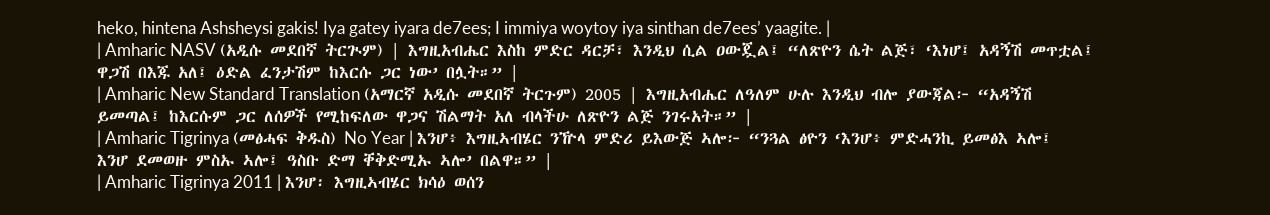heko, hintena Ashsheysi gakis! Iya gatey iyara de7ees; I immiya woytoy iya sinthan de7ees’ yaagite. |
| Amharic NASV (አዲሱ መደበኛ ትርጒም) | እግዚአብሔር እስከ ምድር ዳርቻ፣ እንዲህ ሲል ዐውጇል፤ “ለጽዮን ሴት ልጅ፣ ‘እነሆ፤ አዳኝሽ መጥቷል፤ ዋጋሽ በእጁ አለ፤ ዕድል ፈንታሽም ከእርሱ ጋር ነው’ በሏት።” |
| Amharic New Standard Translation (አማርኛ አዲሱ መደበኛ ትርጉም) 2005 | እግዚአብሔር ለዓለም ሁሉ እንዲህ ብሎ ያውጃል፦ “አዳኝሽ ይመጣል፤ ከእርሱም ጋር ለሰዎች የሚከፍለው ዋጋና ሽልማት አለ ብላችሁ ለጽዮን ልጅ ንገሩአት።” |
| Amharic Tigrinya (መፅሓፍ ቅዱስ) No Year | እንሆ፥ እግዚኣብሄር ንዅላ ምድሪ ይእውጅ ኣሎ፦ “ንጓል ፅዮን ‘እንሆ፥ ምድሓንኪ ይመፅእ ኣሎ፤ እንሆ ደመወዙ ምስኡ ኣሎ፤ ዓስቡ ድማ ቐቅድሚኡ ኣሎ’ በልዋ።” |
| Amharic Tigrinya 2011 | እንሆ፡ እግዚኣብሄር ክሳዕ ወሰን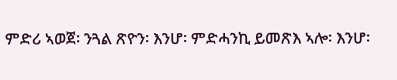ምድሪ ኣወጀ፡ ንጓል ጽዮን፡ እንሆ፡ ምድሓንኪ ይመጽእ ኣሎ፡ እንሆ፡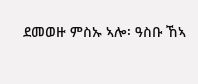ደመወዙ ምስኡ ኣሎ፡ ዓስቡ ኸኣ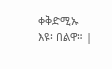ቀቅድሚኡ እዩ፡ በልዋ። |